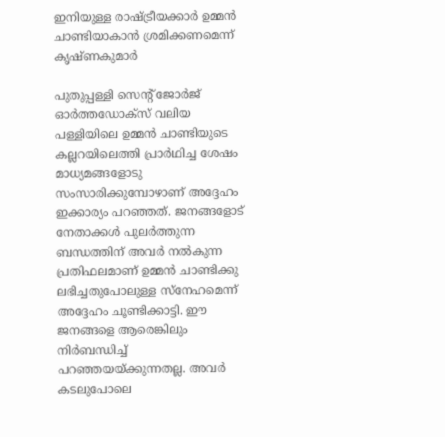ഇനിയുള്ള രാഷ്ട്രീയക്കാര്‍ ഉമ്മന്‍ ചാണ്ടിയാകാന്‍ ശ്രമിക്കണമെന്ന് കൃഷ്ണകുമാര്‍

പുതുപ്പള്ളി സെന്റ് ജോര്‍ജ് ഓര്‍ത്തഡോക്‌സ് വലിയ പള്ളിയിലെ ഉമ്മന്‍ ചാണ്ടിയുടെ കല്ലറയിലെത്തി പ്രാര്‍ഥിച്ച ശേഷം മാധ്യമങ്ങളോടു സംസാരിക്കുമ്പോഴാണ് അദ്ദേഹം ഇക്കാര്യം പറഞ്ഞത്. ജനങ്ങളോട് നേതാക്കള്‍ പുലര്‍ത്തുന്ന ബന്ധത്തിന് അവര്‍ നല്‍കുന്ന പ്രതിഫലമാണ് ഉമ്മന്‍ ചാണ്ടിക്കു ലഭിച്ചതുപോലുള്ള സ്‌നേഹമെന്ന് അദ്ദേഹം ചൂണ്ടിക്കാട്ടി. ഈ ജനങ്ങളെ ആരെങ്കിലും നിര്‍ബന്ധിച്ച് പറഞ്ഞയയ്ക്കുന്നതല്ല. അവര്‍ കടലുപോലെ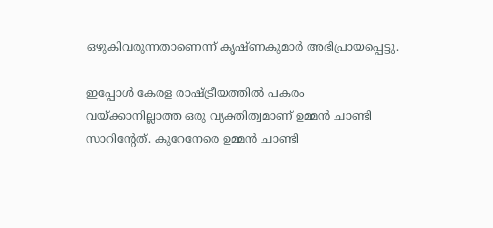ഒഴുകിവരുന്നതാണെന്ന് കൃഷ്ണകുമാര്‍ അഭിപ്രായപ്പെട്ടു.

ഇപ്പോള്‍ കേരള രാഷ്ട്രീയത്തില്‍ പകരം വയ്ക്കാനില്ലാത്ത ഒരു വ്യക്തിത്വമാണ് ഉമ്മന്‍ ചാണ്ടി സാറിന്റേത്. കുറേനേരെ ഉമ്മന്‍ ചാണ്ടി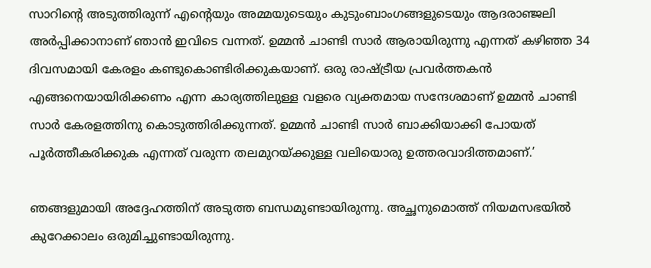സാറിന്റെ അടുത്തിരുന്ന് എന്റെയും അമ്മയുടെയും കുടുംബാംഗങ്ങളുടെയും ആദരാഞ്ജലി അര്‍പ്പിക്കാനാണ് ഞാന്‍ ഇവിടെ വന്നത്. ഉമ്മന്‍ ചാണ്ടി സാര്‍ ആരായിരുന്നു എന്നത് കഴിഞ്ഞ 34 ദിവസമായി കേരളം കണ്ടുകൊണ്ടിരിക്കുകയാണ്. ഒരു രാഷ്ട്രീയ പ്രവര്‍ത്തകന്‍ എങ്ങനെയായിരിക്കണം എന്ന കാര്യത്തിലുള്ള വളരെ വ്യക്തമായ സന്ദേശമാണ് ഉമ്മന്‍ ചാണ്ടി സാര്‍ കേരളത്തിനു കൊടുത്തിരിക്കുന്നത്. ഉമ്മന്‍ ചാണ്ടി സാര്‍ ബാക്കിയാക്കി പോയത് പൂര്‍ത്തീകരിക്കുക എന്നത് വരുന്ന തലമുറയ്ക്കുള്ള വലിയൊരു ഉത്തരവാദിത്തമാണ്.’

ഞങ്ങളുമായി അദ്ദേഹത്തിന് അടുത്ത ബന്ധമുണ്ടായിരുന്നു. അച്ഛനുമൊത്ത് നിയമസഭയില്‍ കുറേക്കാലം ഒരുമിച്ചുണ്ടായിരുന്നു.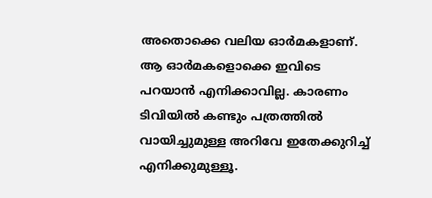അതൊക്കെ വലിയ ഓര്‍മകളാണ്. ആ ഓര്‍മകളൊക്കെ ഇവിടെ പറയാന്‍ എനിക്കാവില്ല. കാരണം ടിവിയില്‍ കണ്ടും പത്രത്തില്‍ വായിച്ചുമുള്ള അറിവേ ഇതേക്കുറിച്ച് എനിക്കുമുള്ളൂ.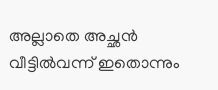അല്ലാതെ അച്ഛന്‍ വീട്ടില്‍വന്ന് ഇതൊന്നും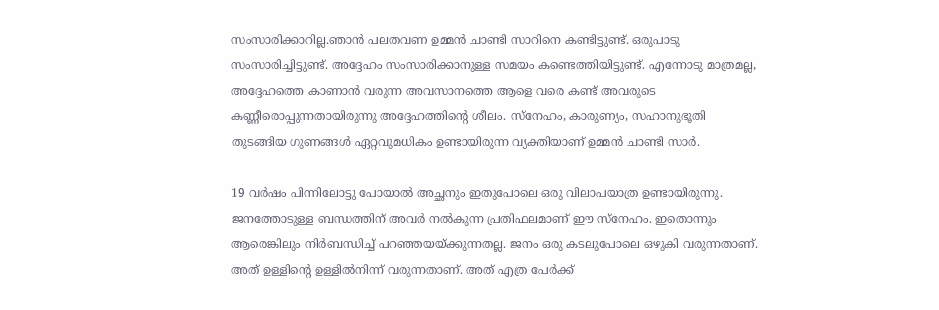സംസാരിക്കാറില്ല.ഞാന്‍ പലതവണ ഉമ്മന്‍ ചാണ്ടി സാറിനെ കണ്ടിട്ടുണ്ട്. ഒരുപാടു സംസാരിച്ചിട്ടുണ്ട്. അദ്ദേഹം സംസാരിക്കാനുള്ള സമയം കണ്ടെത്തിയിട്ടുണ്ട്. എന്നോടു മാത്രമല്ല, അദ്ദേഹത്തെ കാണാന്‍ വരുന്ന അവസാനത്തെ ആളെ വരെ കണ്ട് അവരുടെ കണ്ണീരൊപ്പുന്നതായിരുന്നു അദ്ദേഹത്തിന്റെ ശീലം. സ്‌നേഹം, കാരുണ്യം, സഹാനുഭൂതി തുടങ്ങിയ ഗുണങ്ങള്‍ ഏറ്റവുമധികം ഉണ്ടായിരുന്ന വ്യക്തിയാണ് ഉമ്മന്‍ ചാണ്ടി സാര്‍.

19 വര്‍ഷം പിന്നിലോട്ടു പോയാല്‍ അച്ഛനും ഇതുപോലെ ഒരു വിലാപയാത്ര ഉണ്ടായിരുന്നു. ജനത്തോടുള്ള ബന്ധത്തിന് അവര്‍ നല്‍കുന്ന പ്രതിഫലമാണ് ഈ സ്‌നേഹം. ഇതൊന്നും ആരെങ്കിലും നിര്‍ബന്ധിച്ച് പറഞ്ഞയയ്ക്കുന്നതല്ല. ജനം ഒരു കടലുപോലെ ഒഴുകി വരുന്നതാണ്. അത് ഉള്ളിന്റെ ഉള്ളില്‍നിന്ന് വരുന്നതാണ്. അത് എത്ര പേര്‍ക്ക്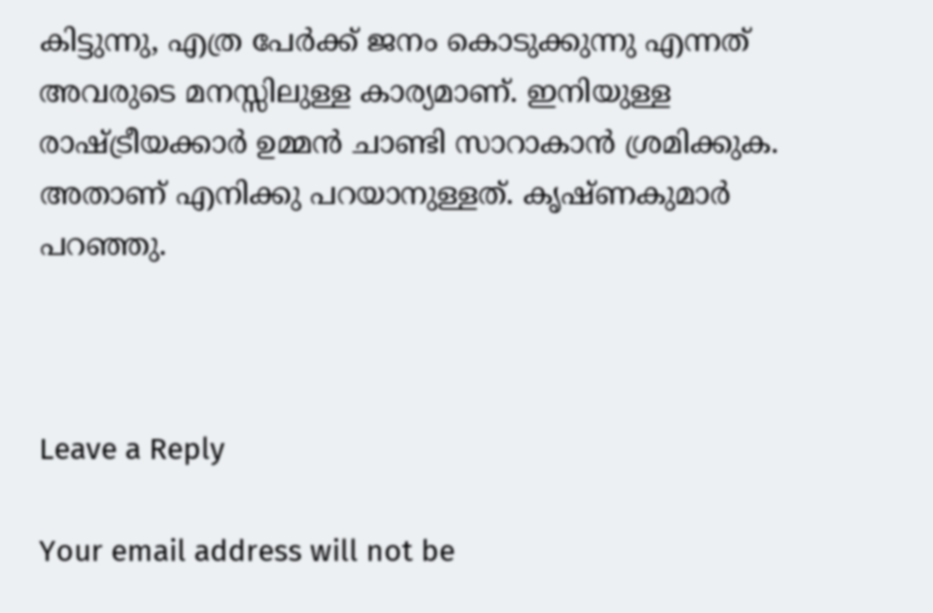കിട്ടുന്നു, എത്ര പേര്‍ക്ക് ജനം കൊടുക്കുന്നു എന്നത് അവരുടെ മനസ്സിലുള്ള കാര്യമാണ്. ഇനിയുള്ള രാഷ്ട്രീയക്കാര്‍ ഉമ്മന്‍ ചാണ്ടി സാറാകാന്‍ ശ്രമിക്കുക. അതാണ് എനിക്കു പറയാനുള്ളത്. കൃഷ്ണകുമാര്‍ പറഞ്ഞു.



Leave a Reply

Your email address will not be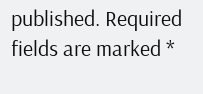published. Required fields are marked *